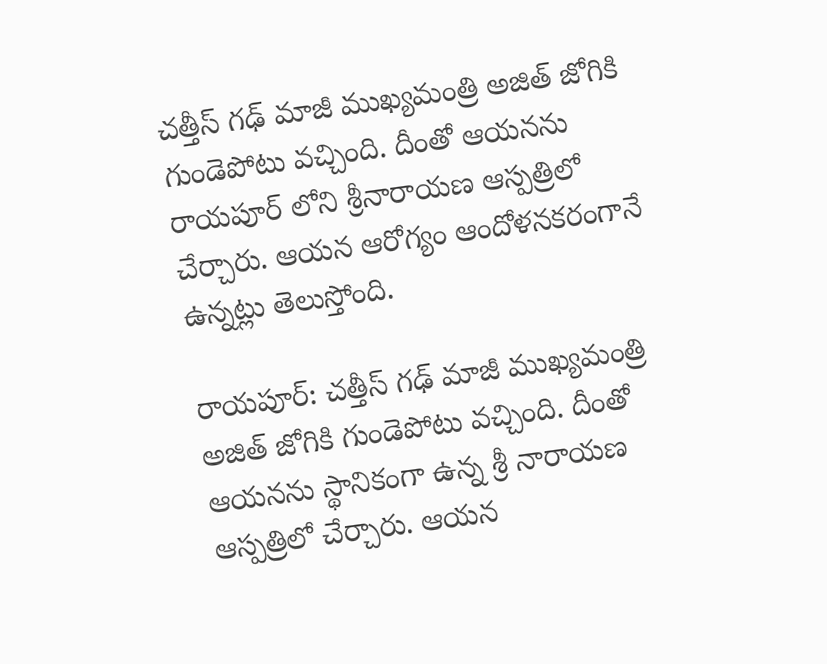చత్తీస్ గఢ్ మాజీ ముఖ్యమంత్రి అజిత్ జోగికి గుండెపోటు వచ్చింది. దీంతో ఆయనను రాయపూర్ లోని శ్రీనారాయణ ఆస్పత్రిలో చేర్చారు. ఆయన ఆరోగ్యం ఆందోళనకరంగానే ఉన్నట్లు తెలుస్తోంది.

రాయపూర్: చత్తీస్ గఢ్ మాజీ ముఖ్యమంత్రి అజిత్ జోగికి గుండెపోటు వచ్చింది. దీంతో ఆయనను స్థానికంగా ఉన్న శ్రీ నారాయణ ఆస్పత్రిలో చేర్చారు. ఆయన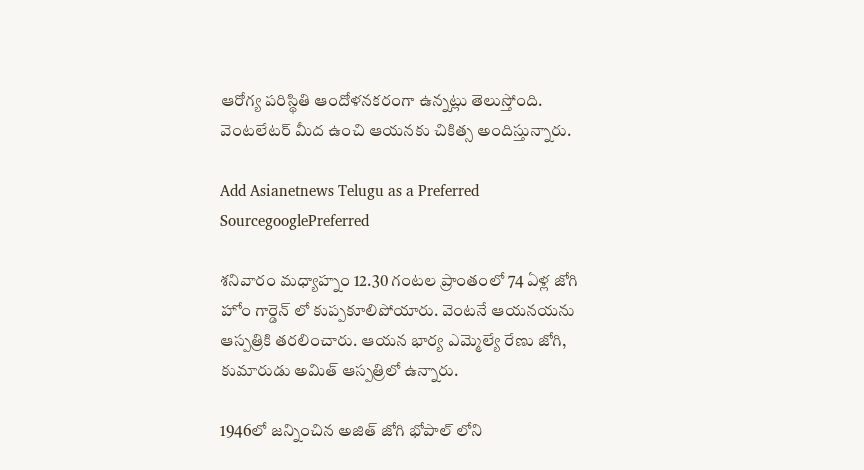ఆరోగ్య పరిస్థితి ఆందోళనకరంగా ఉన్నట్లు తెలుస్తోంది. వెంటలేటర్ మీద ఉంచి ఆయనకు చికిత్స అందిస్తున్నారు.

Add Asianetnews Telugu as a Preferred SourcegooglePreferred

శనివారం మధ్యాహ్నం 12.30 గంటల ప్రాంతంలో 74 ఏళ్ల జోగి హోం గార్డెన్ లో కుప్పకూలిపోయారు. వెంటనే ఆయనయను ఆస్పత్రికి తరలించారు. ఆయన భార్య ఎమ్మెల్యే రేణు జోగి, కుమారుడు అమిత్ ఆస్పత్రిలో ఉన్నారు.

1946లో జన్నించిన అజిత్ జోగి భోపాల్ లోని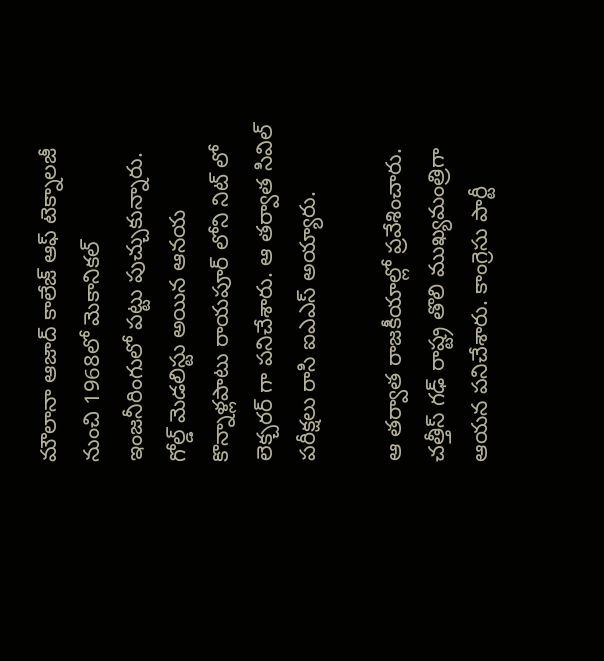మౌలానా ఆజాద్ కాలేజ్ ఆఫ్ టెక్నాలజీ నుంచి 1968లో మెకానికల్ ఇంజనీరింగులో పట్టు పుచ్చుకున్నారు. గోల్డ్ మెడలిస్టు అయిన ఆనయ కొన్నాళ్లపాటు రాయపూర్ లోని నిట్ లో లెక్చరర్ గా పనిచేశారు. ఆ తర్వాత సివిల్ పరీక్షలు రాసి ఐఎఎస్ అయ్యారు.

ఆ తర్వాత రాజకీయాల్లో ప్రవేశించారు. చత్తీస్ గఢ్ రాష్ట్ర తొలి ముఖ్యమంత్రిగా ఆయన పనిచేశారు. కాంగ్రెసు పార్టీ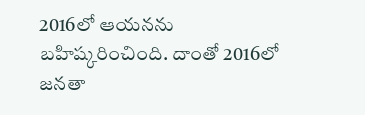2016లో ఆయనను బహిష్కరించింది. దాంతో 2016లో జనతా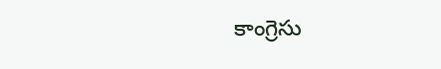కాంగ్రెసు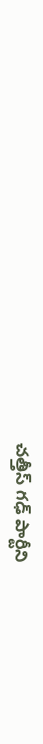చత్తీస్ గఢ్ పార్టీని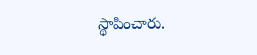స్థాపించారు.